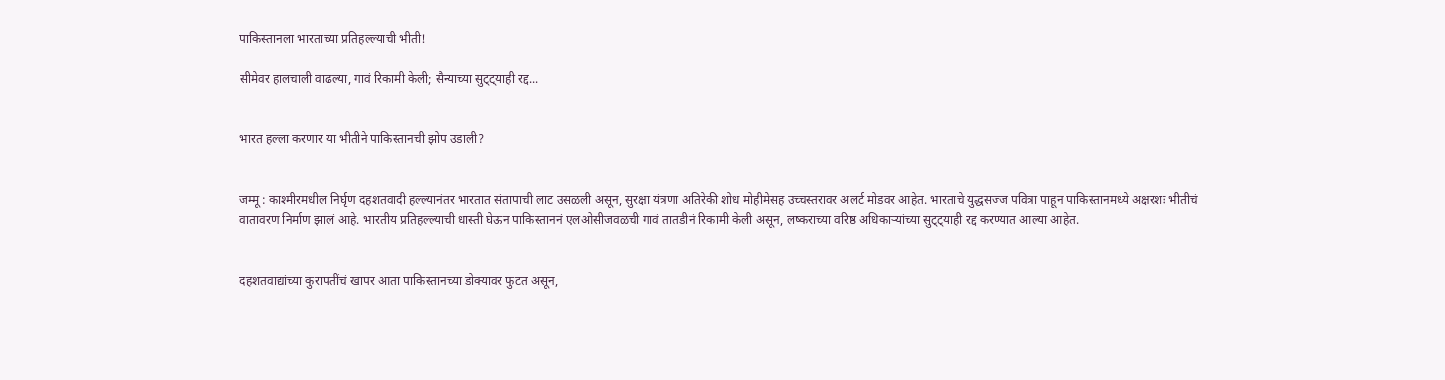पाकिस्तानला भारताच्या प्रतिहल्ल्याची भीती!

सीमेवर हालचाली वाढल्या, गावं रिकामी केली; सैन्याच्या सुट्ट्याही रद्द...


भारत हल्ला करणार या भीतीने पाकिस्तानची झोप उडाली?


जम्मू : काश्मीरमधील निर्घृण दहशतवादी हल्ल्यानंतर भारतात संतापाची लाट उसळली असून, सुरक्षा यंत्रणा अतिरेकी शोध मोहीमेसह उच्चस्तरावर अलर्ट मोडवर आहेत. भारताचे युद्धसज्ज पवित्रा पाहून पाकिस्तानमध्ये अक्षरशः भीतीचं वातावरण निर्माण झालं आहे. भारतीय प्रतिहल्ल्याची धास्ती घेऊन पाकिस्ताननं एलओसीजवळची गावं तातडीनं रिकामी केली असून, लष्कराच्या वरिष्ठ अधिकाऱ्यांच्या सुट्ट्याही रद्द करण्यात आल्या आहेत.


दहशतवाद्यांच्या कुरापतींचं खापर आता पाकिस्तानच्या डोक्यावर फुटत असून,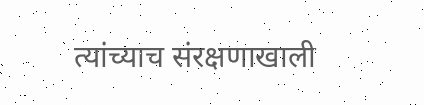त्यांच्याच संरक्षणाखाली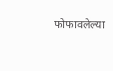फोफावलेल्या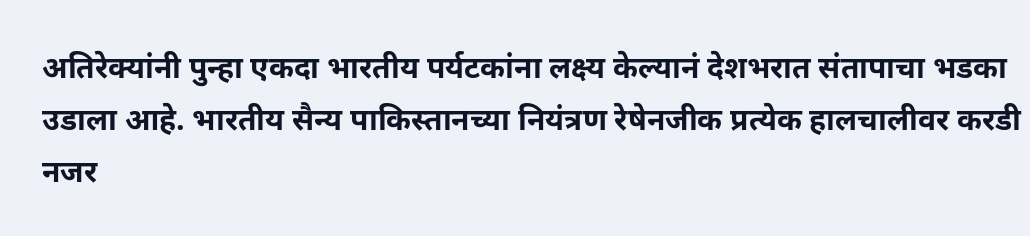अतिरेक्यांनी पुन्हा एकदा भारतीय पर्यटकांना लक्ष्य केल्यानं देशभरात संतापाचा भडका उडाला आहे. भारतीय सैन्य पाकिस्तानच्या नियंत्रण रेषेनजीक प्रत्येक हालचालीवर करडी नजर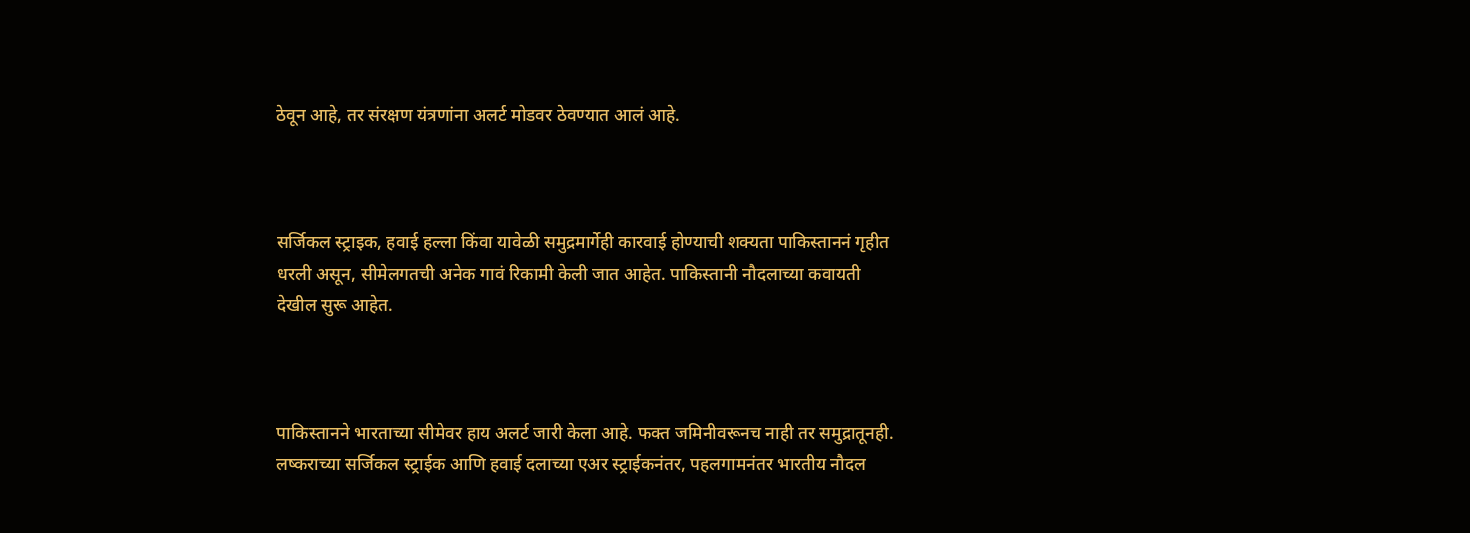ठेवून आहे, तर संरक्षण यंत्रणांना अलर्ट मोडवर ठेवण्यात आलं आहे.



सर्जिकल स्ट्राइक, हवाई हल्ला किंवा यावेळी समुद्रमार्गेही कारवाई होण्याची शक्यता पाकिस्ताननं गृहीत धरली असून, सीमेलगतची अनेक गावं रिकामी केली जात आहेत. पाकिस्तानी नौदलाच्या कवायती देखील सुरू आहेत.



पाकिस्तानने भारताच्या सीमेवर हाय अलर्ट जारी केला आहे. फक्त जमिनीवरूनच नाही तर समुद्रातूनही. लष्कराच्या सर्जिकल स्ट्राईक आणि हवाई दलाच्या एअर स्ट्राईकनंतर, पहलगामनंतर भारतीय नौदल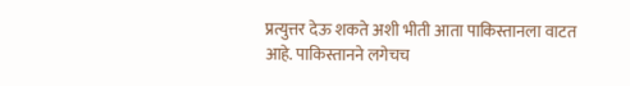प्रत्युत्तर देऊ शकते अशी भीती आता पाकिस्तानला वाटत आहे. पाकिस्तानने लगेचच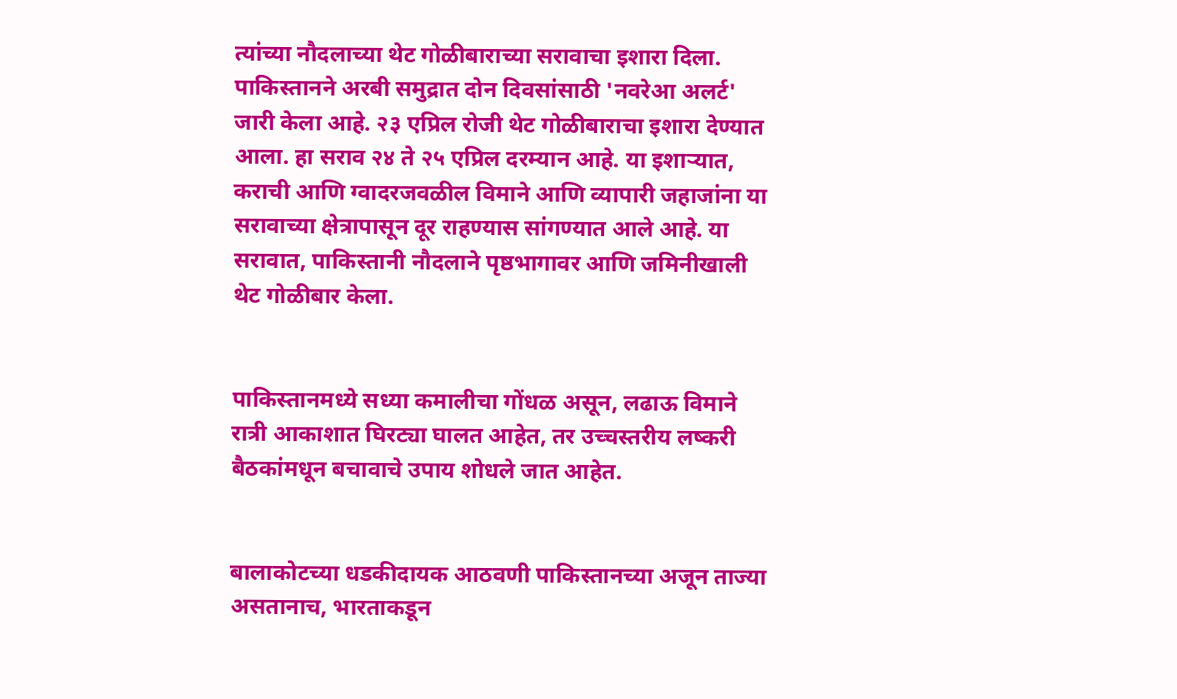त्यांच्या नौदलाच्या थेट गोळीबाराच्या सरावाचा इशारा दिला. पाकिस्तानने अरबी समुद्रात दोन दिवसांसाठी 'नवरेआ अलर्ट' जारी केला आहे. २३ एप्रिल रोजी थेट गोळीबाराचा इशारा देण्यात आला. हा सराव २४ ते २५ एप्रिल दरम्यान आहे. या इशाऱ्यात, कराची आणि ग्वादरजवळील विमाने आणि व्यापारी जहाजांना या सरावाच्या क्षेत्रापासून दूर राहण्यास सांगण्यात आले आहे. या सरावात, पाकिस्तानी नौदलाने पृष्ठभागावर आणि जमिनीखाली थेट गोळीबार केला.


पाकिस्तानमध्ये सध्या कमालीचा गोंधळ असून, लढाऊ विमाने रात्री आकाशात घिरट्या घालत आहेत, तर उच्चस्तरीय लष्करी बैठकांमधून बचावाचे उपाय शोधले जात आहेत.


बालाकोटच्या धडकीदायक आठवणी पाकिस्तानच्या अजून ताज्या असतानाच, भारताकडून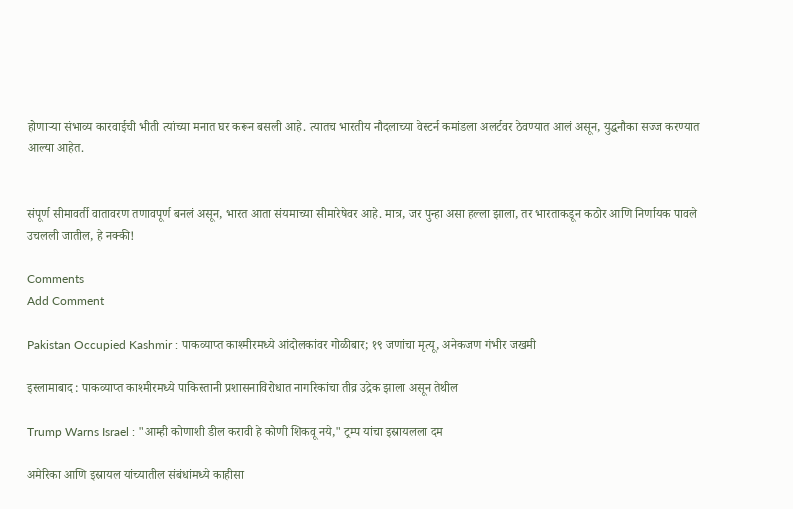होणाऱ्या संभाव्य कारवाईची भीती त्यांच्या मनात घर करून बसली आहे. त्यातच भारतीय नौदलाच्या वेस्टर्न कमांडला अलर्टवर ठेवण्यात आलं असून, युद्धनौका सज्ज करण्यात आल्या आहेत.


संपूर्ण सीमावर्ती वातावरण तणावपूर्ण बनलं असून, भारत आता संयमाच्या सीमारेषेवर आहे. मात्र, जर पुन्हा असा हल्ला झाला, तर भारताकडून कठोर आणि निर्णायक पावले उचलली जातील, हे नक्की!

Comments
Add Comment

Pakistan Occupied Kashmir : पाकव्याप्त काश्मीरमध्ये आंदोलकांवर गोळीबार; १९ जणांचा मृत्यू, अनेकजण गंभीर जखमी

इस्लामाबाद : पाकव्याप्त काश्मीरमध्ये पाकिस्तानी प्रशासनाविरोधात नागरिकांचा तीव्र उद्रेक झाला असून तेथील

Trump Warns Israel : "आम्ही कोणाशी डील करावी हे कोणी शिकवू नये," ट्रम्प यांचा इस्रायलला दम

अमेरिका आणि इस्रायल यांच्यातील संबंधांमध्ये काहीसा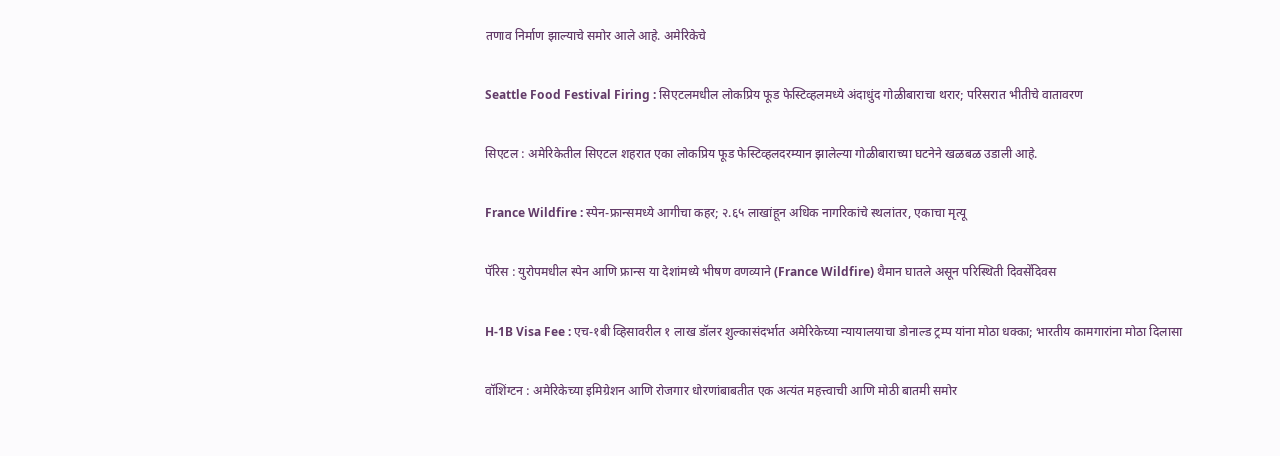तणाव निर्माण झाल्याचे समोर आले आहे. अमेरिकेचे

Seattle Food Festival Firing : सिएटलमधील लोकप्रिय फूड फेस्टिव्हलमध्ये अंदाधुंद गोळीबाराचा थरार; परिसरात भीतीचे वातावरण

सिएटल : अमेरिकेतील सिएटल शहरात एका लोकप्रिय फूड फेस्टिव्हलदरम्यान झालेल्या गोळीबाराच्या घटनेने खळबळ उडाली आहे.

France Wildfire : स्पेन-फ्रान्समध्ये आगीचा कहर; २.६५ लाखांहून अधिक नागरिकांचे स्थलांतर, एकाचा मृत्यू

पॅरिस : युरोपमधील स्पेन आणि फ्रान्स या देशांमध्ये भीषण वणव्याने (France Wildfire) थैमान घातले असून परिस्थिती दिवसेंदिवस

H-1B Visa Fee : एच-१बी व्हिसावरील १ लाख डॉलर शुल्कासंदर्भात अमेरिकेच्या न्यायालयाचा डोनाल्ड ट्रम्प यांना मोठा धक्का; भारतीय कामगारांना मोठा दिलासा

वॉशिंग्टन : अमेरिकेच्या इमिग्रेशन आणि रोजगार धोरणांबाबतीत एक अत्यंत महत्त्वाची आणि मोठी बातमी समोर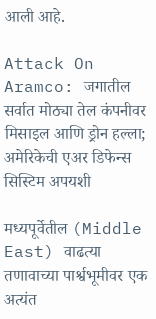आली आहे.

Attack On Aramco: जगातील सर्वात मोठ्या तेल कंपनीवर मिसाइल आणि ड्रोन हल्ला; अमेरिकेची एअर डिफेन्स सिस्टिम अपयशी

मध्यपूर्वेतील (Middle East) वाढत्या तणावाच्या पार्श्वभूमीवर एक अत्यंत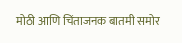मोठी आणि चिंताजनक बातमी समोर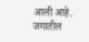आली आहे. जगातील